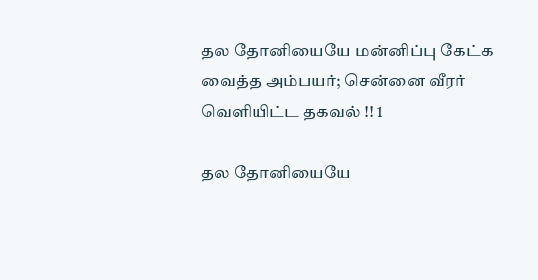தல தோனியையே மன்னிப்பு கேட்க வைத்த அம்பயர்; சென்னை வீரர் வெளியிட்ட தகவல் !! 1

தல தோனியையே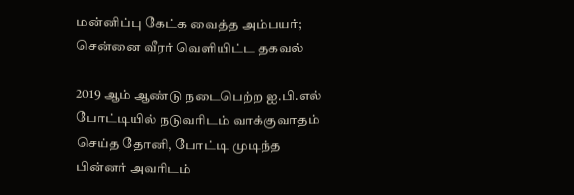மன்னிப்பு கேட்க வைத்த அம்பயர்; சென்னை வீரர் வெளியிட்ட தகவல்

2019 ஆம் ஆண்டு நடைபெற்ற ஐ.பி.எல் போட்டியில் நடுவரிடம் வாக்குவாதம் செய்த தோனி, போட்டி முடிந்த பின்னர் அவரிடம்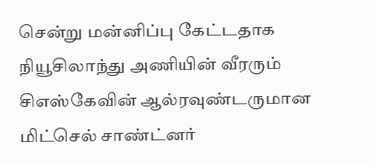சென்று மன்னிப்பு கேட்டதாக நியூசிலாந்து அணியின் வீரரும் சிஎஸ்கேவின் ஆல்ரவுண்டருமான மிட்செல் சாண்ட்னர்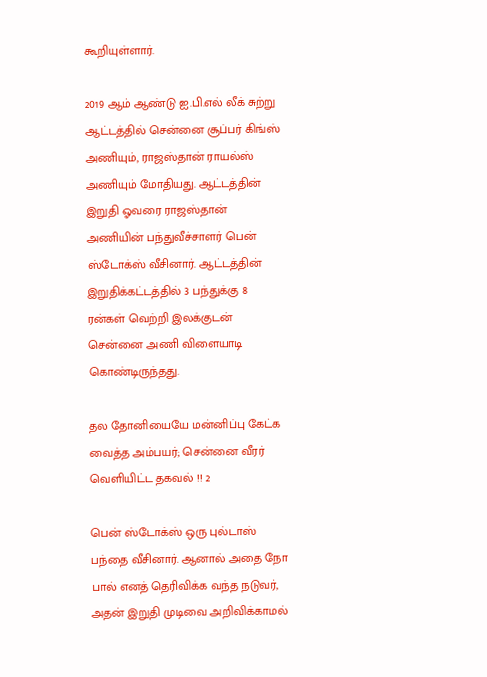கூறியுள்ளார்.

2019 ஆம் ஆண்டு ஐ.பி.எல் லீக் சுற்று ஆட்டத்தில் சென்னை சூப்பர் கிங்ஸ் அணியும், ராஜஸ்தான் ராயல்ஸ் அணியும் மோதியது. ஆட்டத்தின் இறுதி ஓவரை ராஜஸ்தான் அணியின் பந்துவீச்சாளர் பென் ஸ்டோக்ஸ் வீசினார். ஆட்டத்தின் இறுதிக்கட்டத்தில் 3 பந்துக்கு 8 ரன்கள் வெற்றி இலக்குடன் சென்னை அணி விளையாடி கொண்டிருந்தது.

தல தோனியையே மன்னிப்பு கேட்க வைத்த அம்பயர்; சென்னை வீரர் வெளியிட்ட தகவல் !! 2

பென் ஸ்டோக்ஸ் ஒரு புல்டாஸ் பந்தை வீசினார். ஆனால் அதை நோ பால் எனத் தெரிவிக்க வந்த நடுவர், அதன் இறுதி முடிவை அறிவிக்காமல்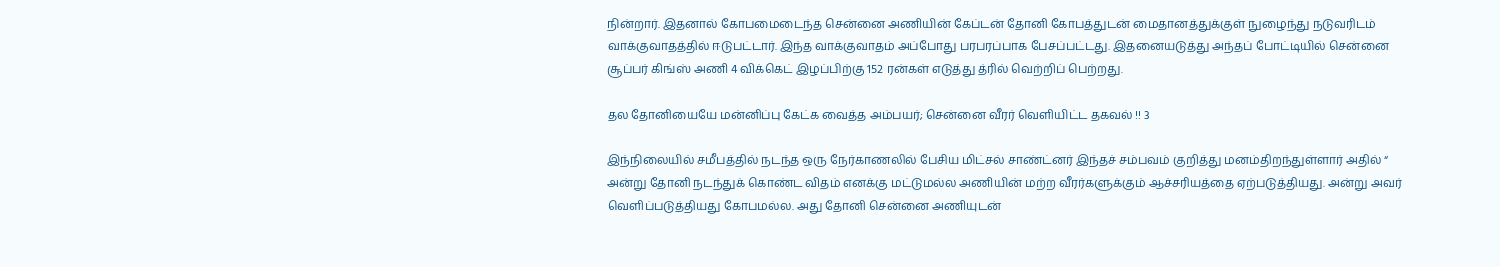நின்றார். இதனால் கோபமைடைந்த சென்னை அணியின் கேப்டன் தோனி கோபத்துடன் மைதானத்துக்குள் நுழைந்து நடுவரிடம் வாக்குவாதத்தில் ஈடுபட்டார். இந்த வாக்குவாதம் அப்போது பரபரப்பாக பேசப்பட்டது. இதனையடுத்து அந்தப் போட்டியில் சென்னை சூப்பர் கிங்ஸ் அணி 4 விக்கெட் இழப்பிற்கு 152 ரன்கள் எடுத்து த்ரில் வெற்றிப் பெற்றது.

தல தோனியையே மன்னிப்பு கேட்க வைத்த அம்பயர்; சென்னை வீரர் வெளியிட்ட தகவல் !! 3

இந்நிலையில் சமீபத்தில் நடந்த ஒரு நேர்காணலில் பேசிய மிட்சல் சாண்ட்னர் இந்தச் சம்பவம் குறித்து மனம்திறந்துள்ளார் அதில் “ அன்று தோனி நடந்துக் கொண்ட விதம் எனக்கு மட்டுமல்ல அணியின் மற்ற வீரர்களுக்கும் ஆச்சரியத்தை ஏற்படுத்தியது. அன்று அவர் வெளிப்படுத்தியது கோபமல்ல. அது தோனி சென்னை அணியுடன்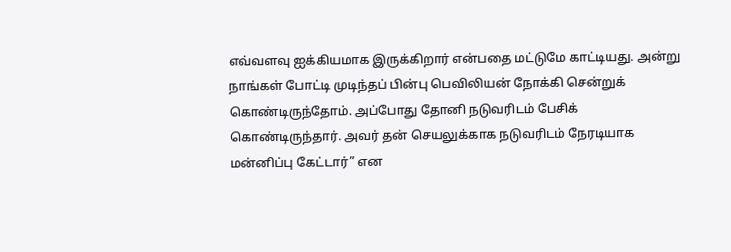எவ்வளவு ஐக்கியமாக இருக்கிறார் என்பதை மட்டுமே காட்டியது. அன்று நாங்கள் போட்டி முடிந்தப் பின்பு பெவிலியன் நோக்கி சென்றுக் கொண்டிருந்தோம். அப்போது தோனி நடுவரிடம் பேசிக் கொண்டிருந்தார். அவர் தன் செயலுக்காக நடுவரிடம் நேரடியாக மன்னிப்பு கேட்டார்” என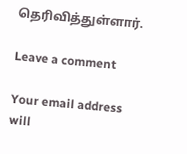தெரிவித்துள்ளார்.

Leave a comment

Your email address will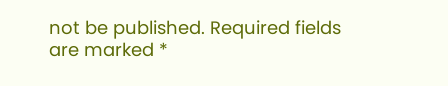not be published. Required fields are marked *